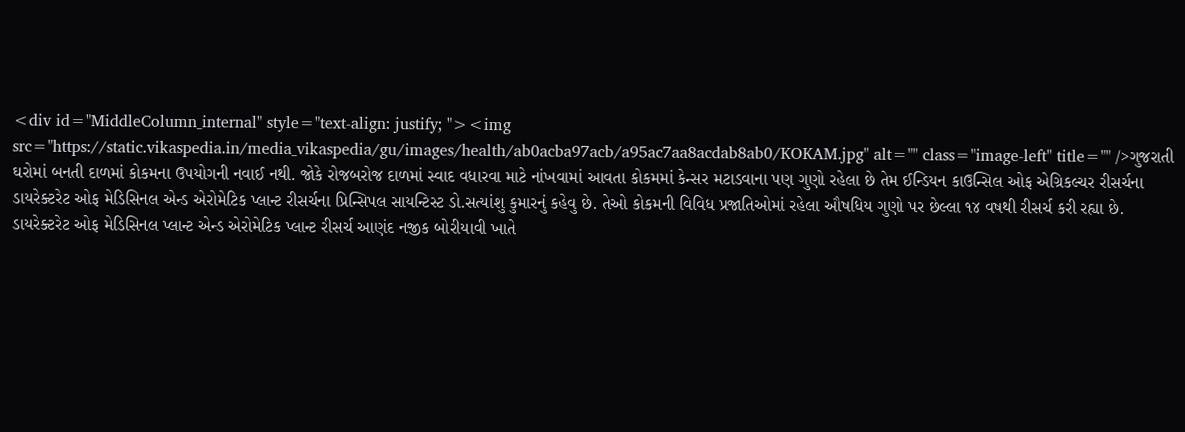<div id="MiddleColumn_internal" style="text-align: justify; "><img src="https://static.vikaspedia.in/media_vikaspedia/gu/images/health/ab0acba97acb/a95ac7aa8acdab8ab0/KOKAM.jpg" alt="" class="image-left" title="" />ગુજરાતી ઘરોમાં બનતી દાળમાં કોકમના ઉપયોગની નવાઈ નથી. જોકે રોજબરોજ દાળમાં સ્વાદ વધારવા માટે નાંખવામાં આવતા કોકમમાં કેન્સર મટાડવાના પણ ગુણો રહેલા છે તેમ ઈન્ડિયન કાઉન્સિલ ઓફ એગ્રિકલ્ચર રીસર્ચના ડાયરેક્ટરેટ ઓફ મેડિસિનલ એન્ડ એરોમેટિક પ્લાન્ટ રીસર્ચના પ્રિન્સિપલ સાયન્ટિસ્ટ ડો.સત્યાંશુ કુમારનું કહેવુ છે. તેઓ કોકમની વિવિધ પ્રજાતિઓમાં રહેલા ઔષધિય ગુણો પર છેલ્લા ૧૪ વષથી રીસર્ચ કરી રહ્યા છે. ડાયરેક્ટરેટ ઓફ મેડિસિનલ પ્લાન્ટ એન્ડ એરોમેટિક પ્લાન્ટ રીસર્ચ આણંદ નજીક બોરીયાવી ખાતે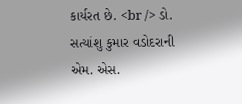કાર્યરત છે. <br /> ડો. સત્યાંશુ કુમાર વડોદરાની એમ. એસ.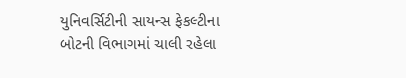યુનિવર્સિટીની સાયન્સ ફેકલ્ટીના બોટની વિભાગમાં ચાલી રહેલા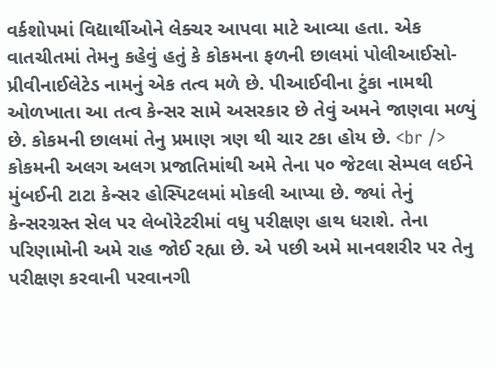વર્કશોપમાં વિદ્યાર્થીઓને લેક્ચર આપવા માટે આવ્યા હતા. એક વાતચીતમાં તેમનુ કહેવું હતું કે કોકમના ફળની છાલમાં પોલીઆઈસો-પ્રીવીનાઈલેટેડ નામનું એક તત્વ મળે છે. પીઆઈવીના ટુંકા નામથી ઓળખાતા આ તત્વ કેન્સર સામે અસરકાર છે તેવું અમને જાણવા મળ્યું છે. કોકમની છાલમાં તેનુ પ્રમાણ ત્રણ થી ચાર ટકા હોય છે. <br /> કોકમની અલગ અલગ પ્રજાતિમાંથી અમે તેના ૫૦ જેટલા સેમ્પલ લઈને મુંબઈની ટાટા કેન્સર હોસ્પિટલમાં મોકલી આપ્યા છે. જ્યાં તેનું કેન્સરગ્રસ્ત સેલ પર લેબોરેટરીમાં વધુ પરીક્ષણ હાથ ધરાશે. તેના પરિણામોની અમે રાહ જોઈ રહ્યા છે. એ પછી અમે માનવશરીર પર તેનુ પરીક્ષણ કરવાની પરવાનગી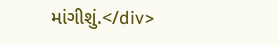માંગીશું.</div>